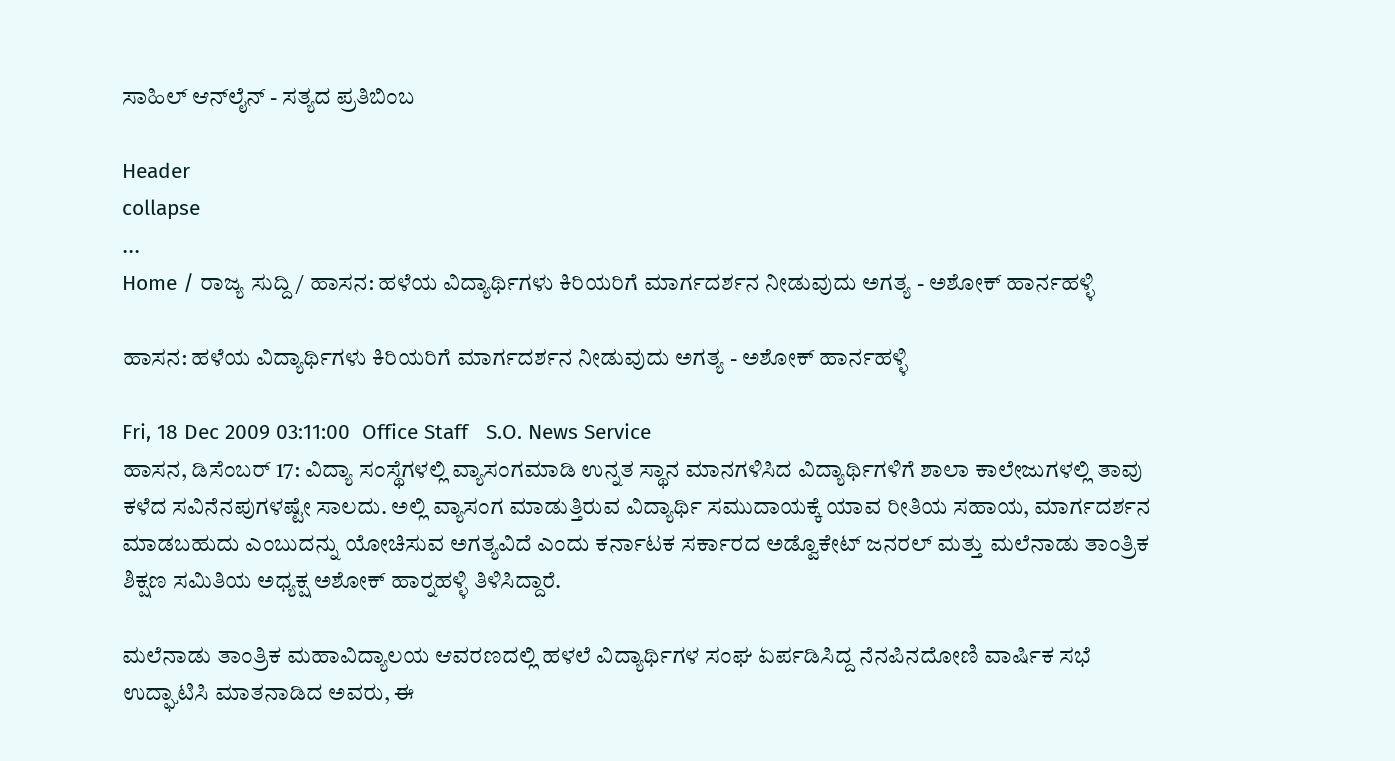ಸಾಹಿಲ್ ಆನ್‌ಲೈನ್ - ಸತ್ಯದ ಪ್ರತಿಬಿಂಬ

Header
collapse
...
Home / ರಾಜ್ಯ ಸುದ್ದಿ / ಹಾಸನ: ಹಳೆಯ ವಿದ್ಯಾರ್ಥಿಗಳು ಕಿರಿಯರಿಗೆ ಮಾರ್ಗದರ್ಶನ ನೀಡುವುದು ಅಗತ್ಯ - ಅಶೋಕ್ ಹಾರ್ನಹಳ್ಳಿ

ಹಾಸನ: ಹಳೆಯ ವಿದ್ಯಾರ್ಥಿಗಳು ಕಿರಿಯರಿಗೆ ಮಾರ್ಗದರ್ಶನ ನೀಡುವುದು ಅಗತ್ಯ - ಅಶೋಕ್ ಹಾರ್ನಹಳ್ಳಿ

Fri, 18 Dec 2009 03:11:00  Office Staff   S.O. News Service
ಹಾಸನ, ಡಿಸೆಂಬರ್ 17: ವಿದ್ಯಾ ಸಂಸ್ಥೆಗಳಲ್ಲಿ ವ್ಯಾಸಂಗಮಾಡಿ ಉನ್ನತ ಸ್ಥಾನ ಮಾನಗಳಿಸಿದ ವಿದ್ಯಾರ್ಥಿಗಳಿಗೆ ಶಾಲಾ ಕಾಲೇಜುಗಳಲ್ಲಿ ತಾವು ಕಳೆದ ಸವಿನೆನಪುಗಳಷ್ಟೇ ಸಾಲದು. ಅಲ್ಲಿ ವ್ಯಾಸಂಗ ಮಾಡುತ್ತಿರುವ ವಿದ್ಯಾರ್ಥಿ ಸಮುದಾಯಕ್ಕೆ ಯಾವ ರೀತಿಯ ಸಹಾಯ, ಮಾರ್ಗದರ್ಶನ ಮಾಡಬಹುದು ಎಂಬುದನ್ನು ಯೋಚಿಸುವ ಅಗತ್ಯವಿದೆ ಎಂದು ಕರ್ನಾಟಕ ಸರ್ಕಾರದ ಅಡ್ವೊಕೇಟ್ ಜನರಲ್ ಮತ್ತು ಮಲೆನಾಡು ತಾಂತ್ರಿಕ ಶಿಕ್ಷಣ ಸಮಿತಿಯ ಅಧ್ಯಕ್ಷ ಅಶೋಕ್ ಹಾರ್‍ನಹಳ್ಳಿ ತಿಳಿಸಿದ್ದಾರೆ.

ಮಲೆನಾಡು ತಾಂತ್ರಿಕ ಮಹಾವಿದ್ಯಾಲಯ ಆವರಣದಲ್ಲಿ ಹಳಲೆ ವಿದ್ಯಾರ್ಥಿಗಳ ಸಂಘ ಏರ್ಪಡಿಸಿದ್ದ ನೆನಪಿನದೋಣಿ ವಾರ್ಷಿಕ ಸಭೆ ಉದ್ಘಾಟಿಸಿ ಮಾತನಾಡಿದ ಅವರು, ಈ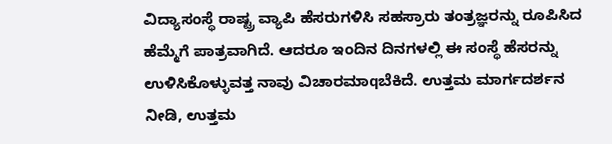ವಿದ್ಯಾಸಂಸ್ಥೆ ರಾಷ್ಟ್ರ ವ್ಯಾಪಿ ಹೆಸರುಗಳಿಸಿ ಸಹಸ್ರಾರು ತಂತ್ರಜ್ಞರನ್ನು ರೂಪಿಸಿದ ಹೆಮ್ಮೆಗೆ ಪಾತ್ರವಾಗಿದೆ. ಆದರೂ ಇಂದಿನ ದಿನಗಳಲ್ಲಿ ಈ ಸಂಸ್ಥೆ ಹೆಸರನ್ನು ಉಳಿಸಿಕೊಳ್ಳುವತ್ತ ನಾವು ವಿಚಾರಮಾqಬೆಕಿದೆ. ಉತ್ತಮ ಮಾರ್ಗದರ್ಶನ ನೀಡಿ, ಉತ್ತಮ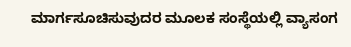ಮಾರ್ಗಸೂಚಿಸುವುದರ ಮೂಲಕ ಸಂಸ್ಥೆಯಲ್ಲಿ ವ್ಯಾಸಂಗ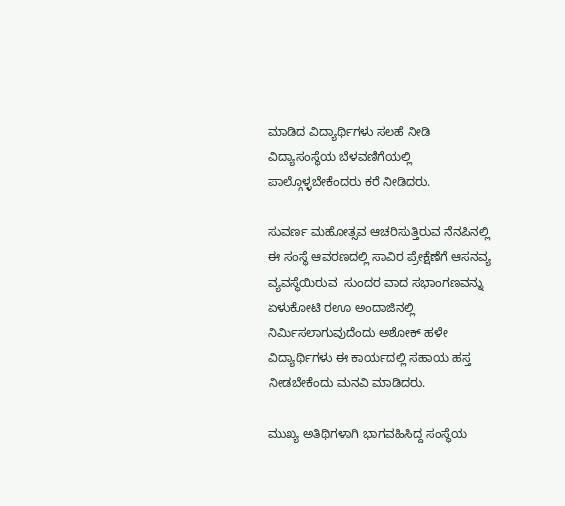ಮಾಡಿದ ವಿದ್ಯಾರ್ಥಿಗಳು ಸಲಹೆ ನೀಡಿ ವಿದ್ಯಾಸಂಸ್ಥೆಯ ಬೆಳವಣಿಗೆಯಲ್ಲಿ ಪಾಲ್ಗೊಳ್ಳಬೇಕೆಂದರು ಕರೆ ನೀಡಿದರು.

ಸುವರ್ಣ ಮಹೋತ್ಸವ ಆಚರಿಸುತ್ತಿರುವ ನೆನಪಿನಲ್ಲಿ ಈ ಸಂಸ್ಥೆ ಆವರಣದಲ್ಲಿ ಸಾವಿರ ಪ್ರೇಕ್ಷೆಣೆಗೆ ಆಸನವ್ಯ ವ್ಯವಸ್ಥೆಯಿರುವ  ಸುಂದರ ವಾದ ಸಭಾಂಗಣವನ್ನು ಏಳುಕೋಟಿ ರ‌ಊ ಅಂದಾಜಿನಲ್ಲಿ ನಿರ್ಮಿಸಲಾಗುವುದೆಂದು ಅಶೋಕ್ ಹಳೇ ವಿದ್ಯಾರ್ಥಿಗಳು ಈ ಕಾರ್ಯದಲ್ಲಿ ಸಹಾಯ ಹಸ್ತ ನೀಡಬೇಕೆಂದು ಮನವಿ ಮಾಡಿದರು.

ಮುಖ್ಯ ಅತಿಥಿಗಳಾಗಿ ಭಾಗವಹಿಸಿದ್ದ ಸಂಸ್ಥೆಯ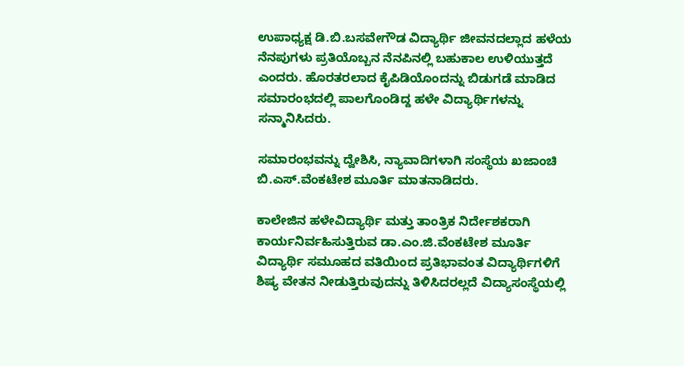ಉಪಾಧ್ಯಕ್ಷ ಡಿ.ಬಿ.ಬಸವೇಗೌಡ ವಿದ್ಯಾರ್ಥಿ ಜೀವನದಲ್ಲಾದ ಹಳೆಯ ನೆನಪುಗಳು ಪ್ರತಿಯೊಬ್ಬನ ನೆನಪಿನಲ್ಲಿ ಬಹುಕಾಲ ಉಳಿಯುತ್ತದೆ ಎಂದರು. ಹೊರತರಲಾದ ಕೈಪಿಡಿಯೊಂದನ್ನು ಬಿಡುಗಡೆ ಮಾಡಿದ ಸಮಾರಂಭದಲ್ಲಿ ಪಾಲಗೊಂಡಿದ್ದ ಹಳೇ ವಿದ್ಯಾರ್ಥಿಗಳನ್ನು ಸನ್ಮಾನಿಸಿದರು.

ಸಮಾರಂಭವನ್ನು ದ್ವೇಶಿಸಿ, ನ್ಯಾವಾದಿಗಳಾಗಿ ಸಂಸ್ಥೆಯ ಖಜಾಂಚಿ ಬಿ.ಎಸ್.ವೆಂಕಟೇಶ ಮೂರ್ತಿ ಮಾತನಾಡಿದರು.

ಕಾಲೇಜಿನ ಹಳೇವಿದ್ಯಾರ್ಥಿ ಮತ್ತು ತಾಂತ್ರಿಕ ನಿರ್ದೇಶಕರಾಗಿ ಕಾರ್ಯನಿರ್ವಹಿಸುತ್ತಿರುವ ಡಾ.ಎಂ.ಜಿ.ವೆಂಕಟೇಶ ಮೂರ್ತಿ ವಿದ್ಯಾರ್ಥಿ ಸಮೂಹದ ವತಿಯಿಂದ ಪ್ರತಿಭಾವಂತ ವಿದ್ಯಾರ್ಥಿಗಳಿಗೆ ಶಿಷ್ಯ ವೇತನ ನೀಡುತ್ತಿರುವುದನ್ನು ತಿಳಿಸಿದರಲ್ಲದೆ ವಿದ್ಯಾಸಂಸ್ಥೆಯಲ್ಲಿ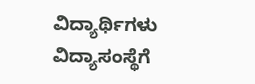ವಿದ್ಯಾರ್ಥಿಗಳು ವಿದ್ಯಾಸಂಸ್ಥೆಗೆ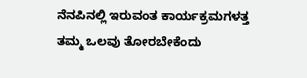ನೆನಪಿನಲ್ಲಿ ಇರುವಂತ ಕಾರ್ಯಕ್ರಮಗಳತ್ತ ತಮ್ಮ ಒಲವು ತೋರಬೇಕೆಂದು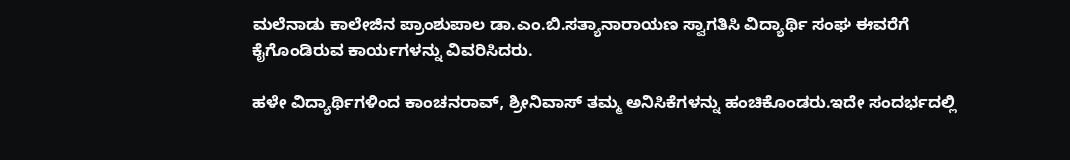ಮಲೆನಾಡು ಕಾಲೇಜಿನ ಪ್ರಾಂಶುಪಾಲ ಡಾ.ಎಂ.ಬಿ.ಸತ್ಯಾನಾರಾಯಣ ಸ್ವಾಗತಿಸಿ ವಿದ್ಯಾರ್ಥಿ ಸಂಘ ಈವರೆಗೆ ಕೈಗೊಂಡಿರುವ ಕಾರ್ಯಗಳನ್ನು ವಿವರಿಸಿದರು.

ಹಳೇ ವಿದ್ಯಾರ್ಥಿಗಳಿಂದ ಕಾಂಚನರಾವ್, ಶ್ರೀನಿವಾಸ್ ತಮ್ಮ ಅನಿಸಿಕೆಗಳನ್ನು ಹಂಚಿಕೊಂಡರು.ಇದೇ ಸಂದರ್ಭದಲ್ಲಿ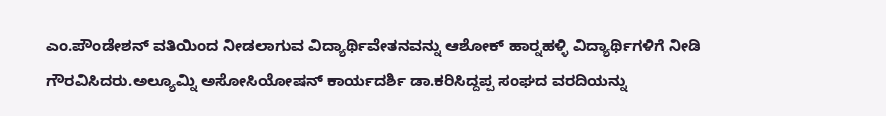ಎಂ.ಪೌಂಡೇಶನ್ ವತಿಯಿಂದ ನೀಡಲಾಗುವ ವಿದ್ಯಾರ್ಥಿವೇತನವನ್ನು ಆಶೋಕ್ ಹಾರ್‍ನಹಳ್ಳಿ ವಿದ್ಯಾರ್ಥಿಗಳಿಗೆ ನೀಡಿ ಗೌರವಿಸಿದರು.ಅಲ್ಯೂಮ್ನಿ ಅಸೋಸಿಯೋಷನ್ ಕಾರ್ಯದರ್ಶಿ ಡಾ.ಕರಿಸಿದ್ದಪ್ಪ ಸಂಘದ ವರದಿಯನ್ನು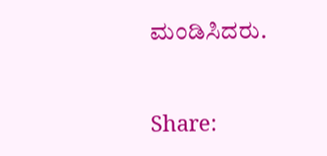ಮಂಡಿಸಿದರು.


Share: